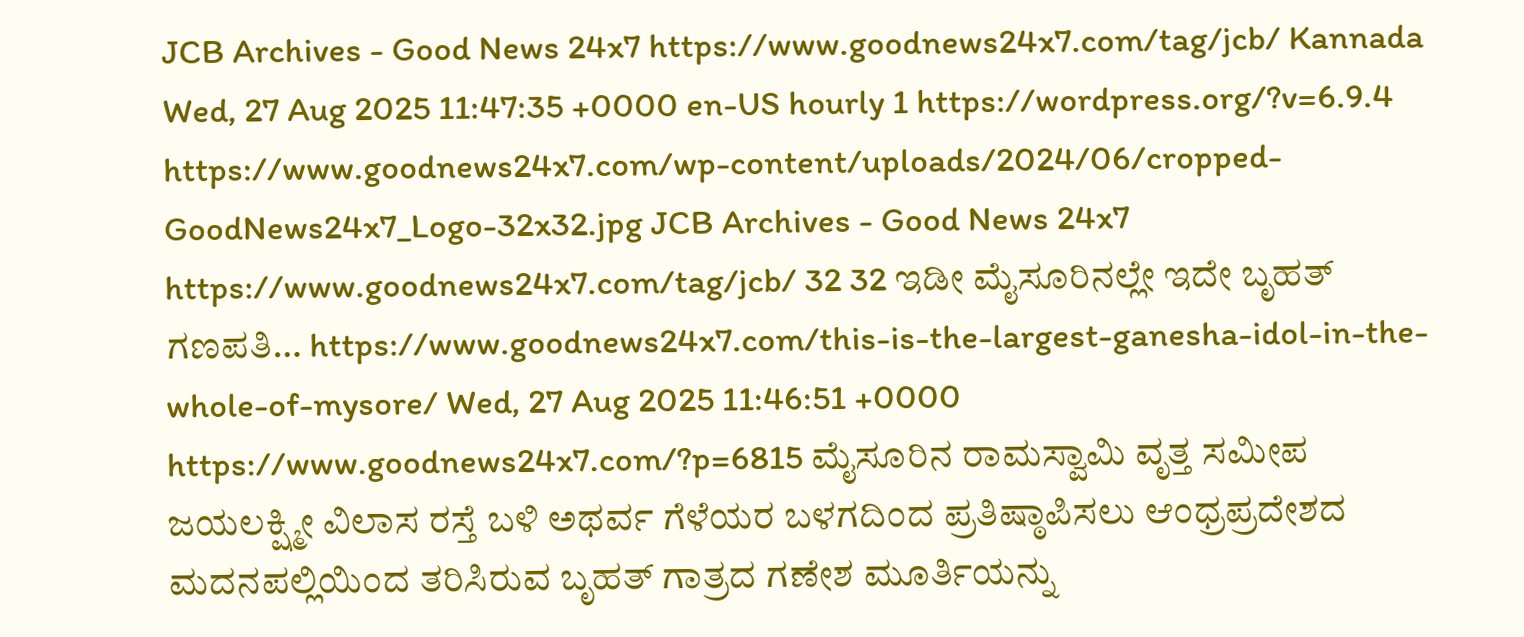JCB Archives - Good News 24x7 https://www.goodnews24x7.com/tag/jcb/ Kannada Wed, 27 Aug 2025 11:47:35 +0000 en-US hourly 1 https://wordpress.org/?v=6.9.4 https://www.goodnews24x7.com/wp-content/uploads/2024/06/cropped-GoodNews24x7_Logo-32x32.jpg JCB Archives - Good News 24x7 https://www.goodnews24x7.com/tag/jcb/ 32 32 ಇಡೀ ಮೈಸೂರಿನಲ್ಲೇ ಇದೇ ಬೃಹತ್ ಗಣಪತಿ… https://www.goodnews24x7.com/this-is-the-largest-ganesha-idol-in-the-whole-of-mysore/ Wed, 27 Aug 2025 11:46:51 +0000 https://www.goodnews24x7.com/?p=6815 ಮೈಸೂರಿನ ರಾಮಸ್ವಾಮಿ ವೃತ್ತ ಸಮೀಪ ಜಯಲಕ್ಷ್ಮೀ ವಿಲಾಸ ರಸ್ತೆ ಬಳಿ ಅಥರ್ವ ಗೆಳೆಯರ ಬಳಗದಿಂದ ಪ್ರತಿಷ್ಠಾಪಿಸಲು ಆಂಧ್ರಪ್ರದೇಶದ ಮದನಪಲ್ಲಿಯಿಂದ ತರಿಸಿರುವ ಬೃಹತ್ ಗಾತ್ರದ ಗಣೇಶ ಮೂರ್ತಿಯನ್ನು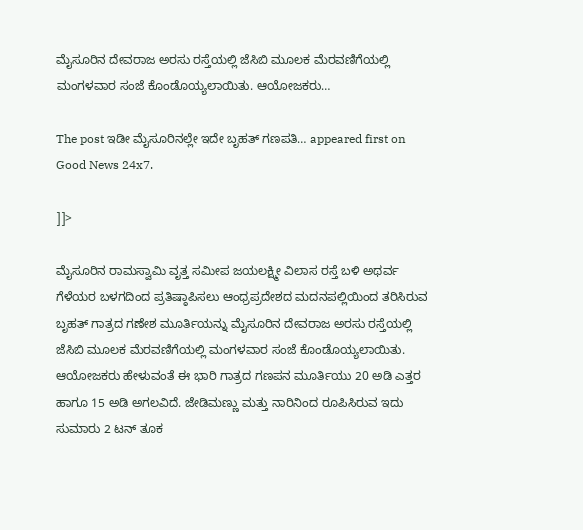ಮೈಸೂರಿನ ದೇವರಾಜ ಅರಸು ರಸ್ತೆಯಲ್ಲಿ ಜೆಸಿಬಿ ಮೂಲಕ ಮೆರವಣಿಗೆಯಲ್ಲಿ ಮಂಗಳವಾರ ಸಂಜೆ ಕೊಂಡೊಯ್ಯಲಾಯಿತು. ಆಯೋಜಕರು…

The post ಇಡೀ ಮೈಸೂರಿನಲ್ಲೇ ಇದೇ ಬೃಹತ್ ಗಣಪತಿ… appeared first on Good News 24x7.

]]>

ಮೈಸೂರಿನ ರಾಮಸ್ವಾಮಿ ವೃತ್ತ ಸಮೀಪ ಜಯಲಕ್ಷ್ಮೀ ವಿಲಾಸ ರಸ್ತೆ ಬಳಿ ಅಥರ್ವ ಗೆಳೆಯರ ಬಳಗದಿಂದ ಪ್ರತಿಷ್ಠಾಪಿಸಲು ಆಂಧ್ರಪ್ರದೇಶದ ಮದನಪಲ್ಲಿಯಿಂದ ತರಿಸಿರುವ ಬೃಹತ್ ಗಾತ್ರದ ಗಣೇಶ ಮೂರ್ತಿಯನ್ನು ಮೈಸೂರಿನ ದೇವರಾಜ ಅರಸು ರಸ್ತೆಯಲ್ಲಿ ಜೆಸಿಬಿ ಮೂಲಕ ಮೆರವಣಿಗೆಯಲ್ಲಿ ಮಂಗಳವಾರ ಸಂಜೆ ಕೊಂಡೊಯ್ಯಲಾಯಿತು. ಆಯೋಜಕರು ಹೇಳುವಂತೆ ಈ ಭಾರಿ ಗಾತ್ರದ ಗಣಪನ ಮೂರ್ತಿಯು 20 ಅಡಿ ಎತ್ತರ ಹಾಗೂ 15 ಅಡಿ ಅಗಲವಿದೆ. ಜೇಡಿಮಣ್ಣು ಮತ್ತು ನಾರಿನಿಂದ ರೂಪಿಸಿರುವ ಇದು ಸುಮಾರು 2 ಟನ್ ತೂಕ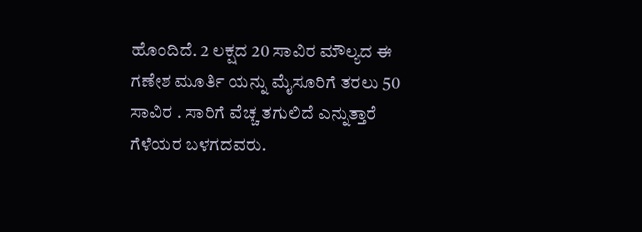ಹೊಂದಿದೆ. 2 ಲಕ್ಷದ 20 ಸಾವಿರ ಮೌಲ್ಯದ ಈ ಗಣೇಶ ಮೂರ್ತಿ ಯನ್ನು ಮೈಸೂರಿಗೆ ತರಲು 50 ಸಾವಿರ . ಸಾರಿಗೆ ವೆಚ್ಚ ತಗುಲಿದೆ ಎನ್ನುತ್ತಾರೆ ಗೆಳೆಯರ ಬಳಗದವರು.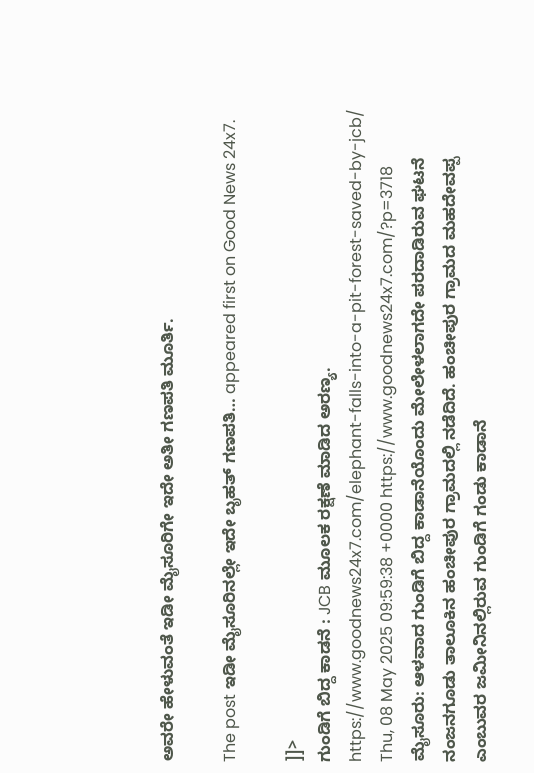ಅವರೇ ಹೇಳುವಂತೆ ಇಡೀ ಮೈಸೂರಿಗೇ ಇದೇ ಅತೀ ಗಣಪತಿ ಮೂರ್ತಿ.

The post ಇಡೀ ಮೈಸೂರಿನಲ್ಲೇ ಇದೇ ಬೃಹತ್ ಗಣಪತಿ… appeared first on Good News 24x7.

]]>
ಗುಂಡಿಗೆ ಬಿದ್ದ ಕಾಡನೆ : JCB ಮೂಲಕ ರಕ್ಷಣೆ ಮಾಡಿದ ಅರಣ್ಯ. https://www.goodnews24x7.com/elephant-falls-into-a-pit-forest-saved-by-jcb/ Thu, 08 May 2025 09:59:38 +0000 https://www.goodnews24x7.com/?p=3718 ಮೈಸೂರು: ಆಳವಾದ ಗುಂಡಿಗೆ ಬಿದ್ದ ಕಾಡಾನೆಯೊಂದು ಮೇಲೇಳಲಾಗದೇ ಪರದಾಡಿರುವ ಘಟನೆ ನಂಜನಗೂಡು ತಾಲೂಕಿನ ಹಂಚೀಪುರ ಗ್ರಾಮದಲ್ಲಿ ನಡೆದಿದೆ. ಹಂಚೀಪುರ ಗ್ರಾಮದ ಮಹದೇವಪ್ಪ ಎಂಬುವರ ಜಮೀನಿನಲ್ಲಿರುವ ಗುಂಡಿಗೆ ಗಂಡು ಕಾಡಾನೆ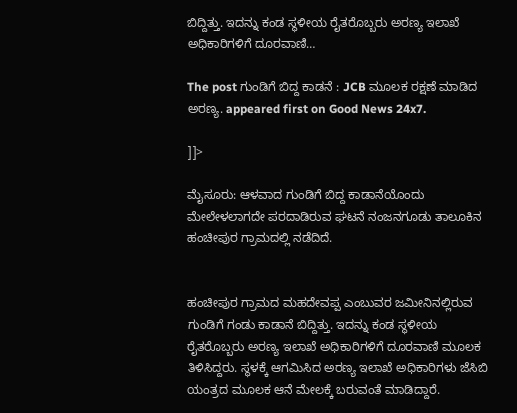ಬಿದ್ದಿತ್ತು. ಇದನ್ನು ಕಂಡ ಸ್ಥಳೀಯ ರೈತರೊಬ್ಬರು ಅರಣ್ಯ ಇಲಾಖೆ ಅಧಿಕಾರಿಗಳಿಗೆ ದೂರವಾಣಿ…

The post ಗುಂಡಿಗೆ ಬಿದ್ದ ಕಾಡನೆ : JCB ಮೂಲಕ ರಕ್ಷಣೆ ಮಾಡಿದ ಅರಣ್ಯ. appeared first on Good News 24x7.

]]>

ಮೈಸೂರು: ಆಳವಾದ ಗುಂಡಿಗೆ ಬಿದ್ದ ಕಾಡಾನೆಯೊಂದು ಮೇಲೇಳಲಾಗದೇ ಪರದಾಡಿರುವ ಘಟನೆ ನಂಜನಗೂಡು ತಾಲೂಕಿನ ಹಂಚೀಪುರ ಗ್ರಾಮದಲ್ಲಿ ನಡೆದಿದೆ.


ಹಂಚೀಪುರ ಗ್ರಾಮದ ಮಹದೇವಪ್ಪ ಎಂಬುವರ ಜಮೀನಿನಲ್ಲಿರುವ ಗುಂಡಿಗೆ ಗಂಡು ಕಾಡಾನೆ ಬಿದ್ದಿತ್ತು. ಇದನ್ನು ಕಂಡ ಸ್ಥಳೀಯ ರೈತರೊಬ್ಬರು ಅರಣ್ಯ ಇಲಾಖೆ ಅಧಿಕಾರಿಗಳಿಗೆ ದೂರವಾಣಿ ಮೂಲಕ ತಿಳಿಸಿದ್ದರು. ಸ್ಥಳಕ್ಕೆ ಆಗಮಿಸಿದ ಅರಣ್ಯ ಇಲಾಖೆ ಅಧಿಕಾರಿಗಳು ಜೆಸಿಬಿ ಯಂತ್ರದ ಮೂಲಕ ಆನೆ ಮೇಲಕ್ಕೆ ಬರುವಂತೆ ಮಾಡಿದ್ದಾರೆ.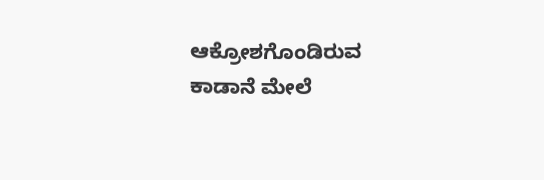ಆಕ್ರೋಶಗೊಂಡಿರುವ ಕಾಡಾನೆ ಮೇಲೆ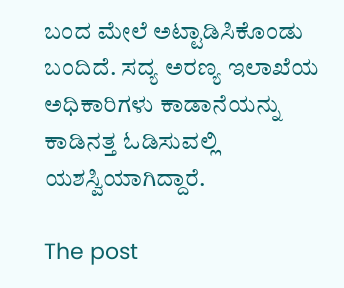ಬಂದ ಮೇಲೆ ಅಟ್ಟಾಡಿಸಿಕೊಂಡು ಬಂದಿದೆ. ಸದ್ಯ ಅರಣ್ಯ ಇಲಾಖೆಯ ಅಧಿಕಾರಿಗಳು ಕಾಡಾನೆಯನ್ನು ಕಾಡಿನತ್ತ ಓಡಿಸುವಲ್ಲಿ ಯಶಸ್ವಿಯಾಗಿದ್ದಾರೆ.

The post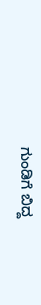ಗುಂಡಿಗೆ ಬಿದ್ದ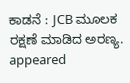ಕಾಡನೆ : JCB ಮೂಲಕ ರಕ್ಷಣೆ ಮಾಡಿದ ಅರಣ್ಯ. appeared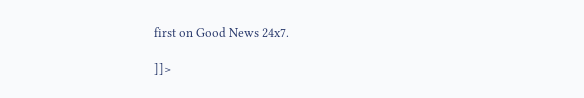first on Good News 24x7.

]]>